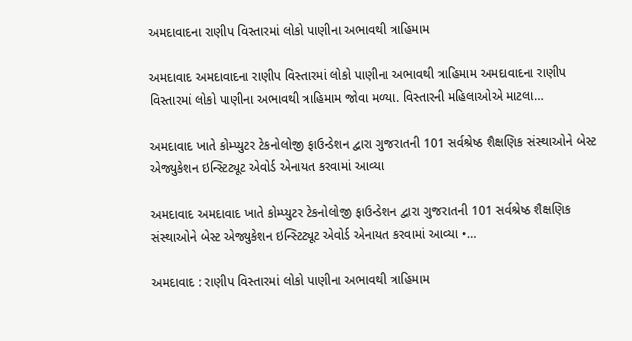અમદાવાદના રાણીપ વિસ્તારમાં લોકો પાણીના અભાવથી ત્રાહિમામ

અમદાવાદ અમદાવાદના રાણીપ વિસ્તારમાં લોકો પાણીના અભાવથી ત્રાહિમામ અમદાવાદના રાણીપ વિસ્તારમાં લોકો પાણીના અભાવથી ત્રાહિમામ જોવા મળ્યા. વિસ્તારની મહિલાઓએ માટલા…

અમદાવાદ ખાતે કોમ્પ્યુટર ટેકનોલોજી ફાઉન્ડેશન દ્વારા ગુજરાતની 101 સર્વશ્રેષ્ઠ શૈક્ષણિક સંસ્થાઓને બેસ્ટ એજ્યુકેશન ઇન્સ્ટિટ્યૂટ એવોર્ડ એનાયત કરવામાં આવ્યા

અમદાવાદ અમદાવાદ ખાતે કોમ્પ્યુટર ટેકનોલોજી ફાઉન્ડેશન દ્વારા ગુજરાતની 101 સર્વશ્રેષ્ઠ શૈક્ષણિક સંસ્થાઓને બેસ્ટ એજ્યુકેશન ઇન્સ્ટિટ્યૂટ એવોર્ડ એનાયત કરવામાં આવ્યા •…

અમદાવાદ : રાણીપ વિસ્તારમાં લોકો પાણીના અભાવથી ત્રાહિમામ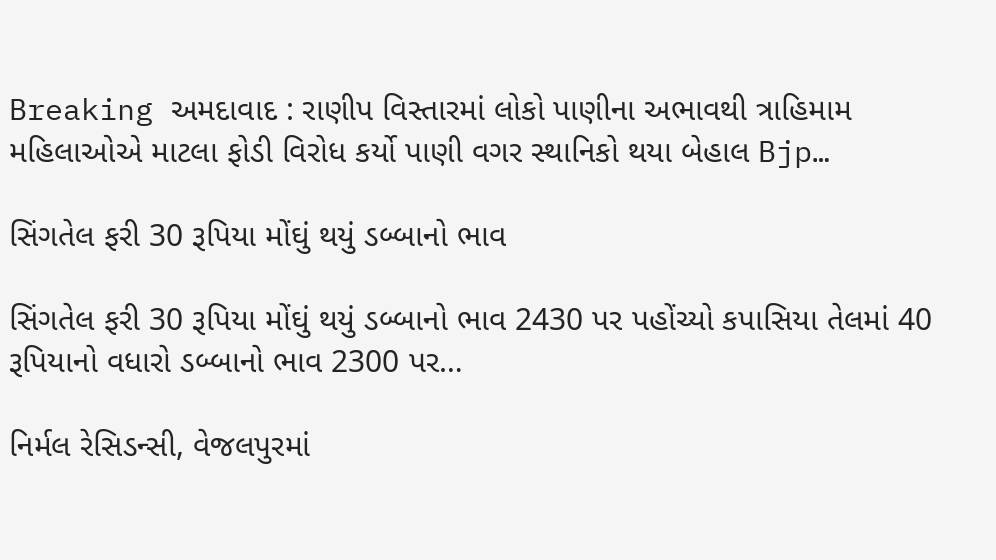Breaking અમદાવાદ : રાણીપ વિસ્તારમાં લોકો પાણીના અભાવથી ત્રાહિમામ મહિલાઓએ માટલા ફોડી વિરોધ કર્યો પાણી વગર સ્થાનિકો થયા બેહાલ Bjp…

સિંગતેલ ફરી 30 રૂપિયા મોંઘું થયું ડબ્બાનો ભાવ

સિંગતેલ ફરી 30 રૂપિયા મોંઘું થયું ડબ્બાનો ભાવ 2430 પર પહોંચ્યો કપાસિયા તેલમાં 40 રૂપિયાનો વધારો ડબ્બાનો ભાવ 2300 પર…

નિર્મલ રેસિડન્સી, વેજલપુરમાં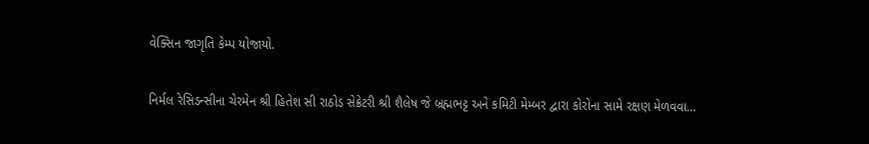વેક્સિન જાગૃતિ કેમ્પ યોજાયો.

નિર્મલ રેસિડન્સીના ચેરમેન શ્રી હિતેશ સી રાઠોડ સેક્રેટરી શ્રી શૈલેષ જે બ્રહ્મભટ્ટ અને કમિટી મેમ્બર દ્વારા કોરોના સામે રક્ષણ મેળવવા…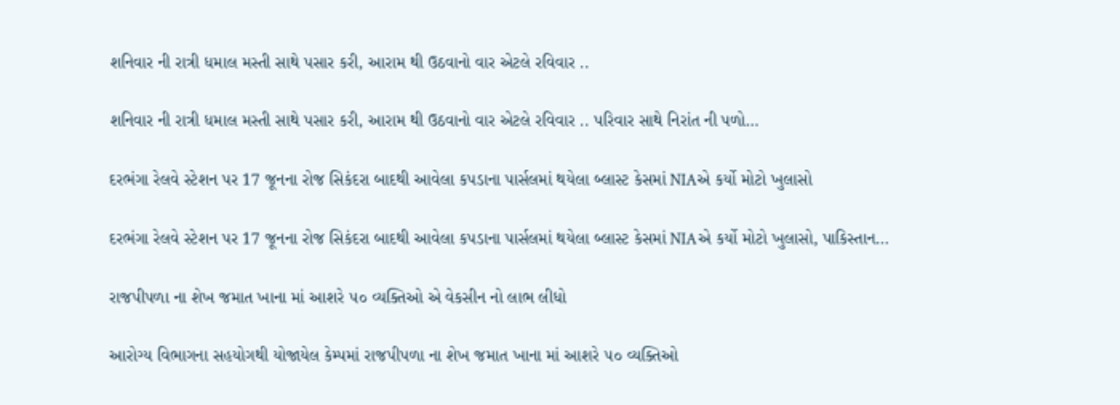શનિવાર ની રાત્રી ધમાલ મસ્તી સાથે પસાર કરી, આરામ થી ઉઠવાનો વાર એટલે રવિવાર ..

શનિવાર ની રાત્રી ધમાલ મસ્તી સાથે પસાર કરી, આરામ થી ઉઠવાનો વાર એટલે રવિવાર .. પરિવાર સાથે નિરાંત ની પળો…

દરભંગા રેલવે સ્ટેશન પર 17 જૂનના રોજ સિકંદરા બાદથી આવેલા કપડાના પાર્સલમાં થયેલા બ્લાસ્ટ કેસમાં NIAએ કર્યો મોટો ખુલાસો

દરભંગા રેલવે સ્ટેશન પર 17 જૂનના રોજ સિકંદરા બાદથી આવેલા કપડાના પાર્સલમાં થયેલા બ્લાસ્ટ કેસમાં NIAએ કર્યો મોટો ખુલાસો, પાકિસ્તાન…

રાજપીપળા ના શેખ જમાત ખાના માં આશરે ૫૦ વ્યક્તિઓ એ વેકસીન નો લાભ લીધો

આરોગ્ય વિભાગના સહયોગથી યોજાયેલ કેમ્પમાં રાજપીપળા ના શેખ જમાત ખાના માં આશરે ૫૦ વ્યક્તિઓ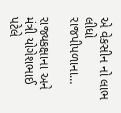એ વેકસીન નો લાભ લીધો રાજપીપળાના…

રાજ્યકક્ષાના અને મંત્રી યોગેશભાઈ પટેલે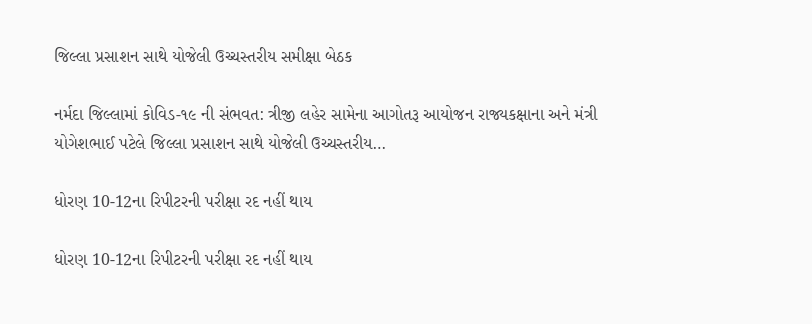જિલ્લા પ્રસાશન સાથે યોજેલી ઉચ્ચસ્તરીય સમીક્ષા બેઠક

નર્મદા જિલ્લામાં કોવિડ-૧૯ ની સંભવત: ત્રીજી લહેર સામેના આગોતરૂ આયોજન રાજ્યકક્ષાના અને મંત્રી યોગેશભાઈ પટેલે જિલ્લા પ્રસાશન સાથે યોજેલી ઉચ્ચસ્તરીય…

ધોરણ 10-12ના રિપીટરની પરીક્ષા રદ નહીં થાય

ધોરણ 10-12ના રિપીટરની પરીક્ષા રદ નહીં થાય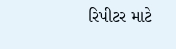રિપીટર માટે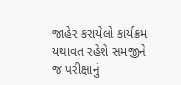જાહેર કરાયેલો કાર્યક્રમ યથાવત રહેશે સમજીને જ પરીક્ષાનું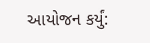આયોજન કર્યું: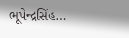ભૂપેન્દ્રસિંહ…